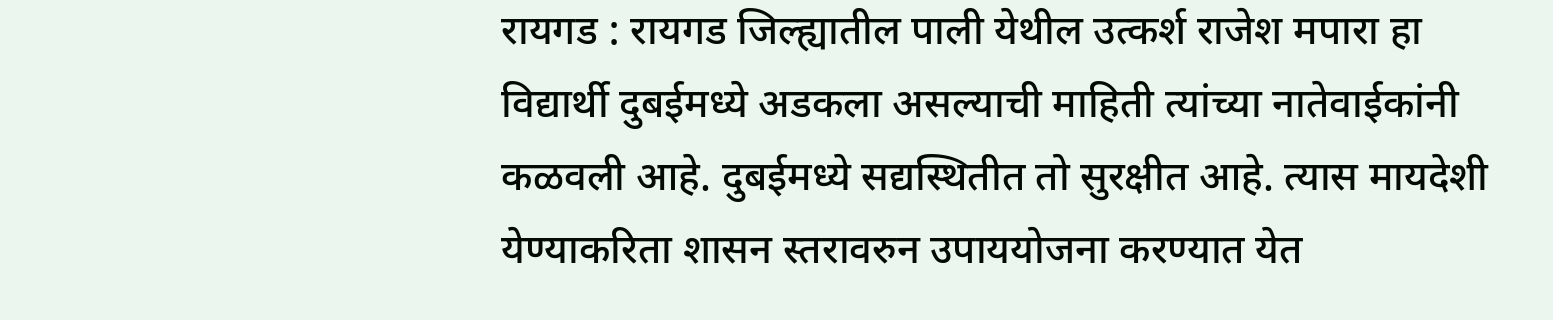रायगड : रायगड जिल्ह्यातील पाली येथील उत्कर्श राजेश मपारा हा विद्यार्थी दुबईमध्ये अडकला असल्याची माहिती त्यांच्या नातेवाईकांनी कळवली आहे. दुबईमध्ये सद्यस्थितीत तो सुरक्षीत आहे. त्यास मायदेशी येण्याकरिता शासन स्तरावरुन उपाययोजना करण्यात येत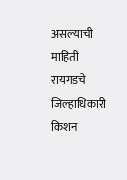असल्याची माहिती रायगडचे जिल्हाधिकारी किशन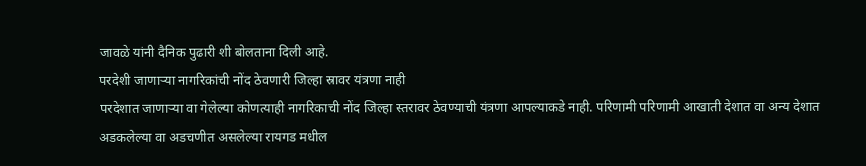जावळे यांनी दैनिक पुढारी शी बोलताना दिली आहे.
परदेशी जाणाऱ्या नागरिकांची नोंद ठेवणारी जिल्हा स्रावर यंत्रणा नाही
परदेशात जाणाऱ्या वा गेलेल्या कोणत्याही नागरिकाची नोंद जिल्हा स्तरावर ठेवण्याची यंत्रणा आपल्याकडे नाही. परिणामी परिणामी आखाती देशात वा अन्य देशात अडकलेल्या वा अडचणीत असलेल्या रायगड मधील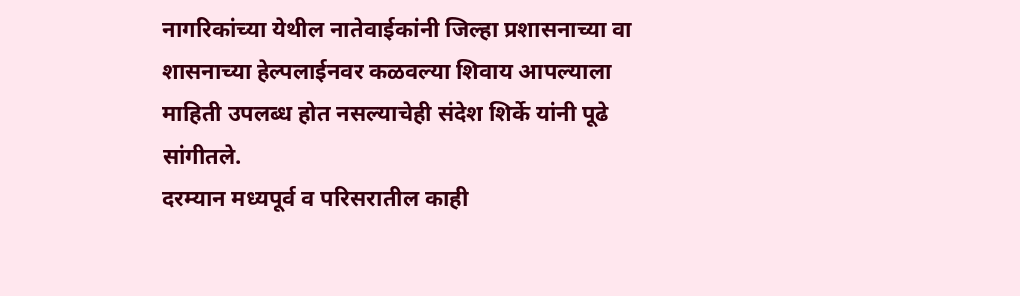नागरिकांच्या येथील नातेवाईकांनी जिल्हा प्रशासनाच्या वा शासनाच्या हेल्पलाईनवर कळवल्या शिवाय आपल्याला माहिती उपलब्ध होत नसल्याचेही संदेश शिर्के यांनी पूढे सांगीतले.
दरम्यान मध्यपूर्व व परिसरातील काही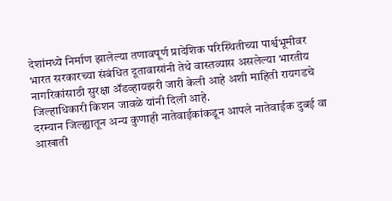देशांमध्ये निर्माण झालेल्या तणावपूर्ण प्रादेशिक परिस्थितीच्या पार्श्वभूमीवर भारत सरकारच्या संबंधित दूतावासांनी तेथे वास्तव्यास असलेल्या भारतीय नागरिकांसाठी सुरक्षा ॲडव्हायझरी जारी केली आहे अशी माहिती रायगडचे जिल्हाधिकारी किशन जावळे यांनी दिली आहे.
दरम्यान जिल्ह्यातून अन्य कुणाही नातेवाईकांकडून आपले नातेवाईक दुबई वा आखाती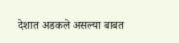देशात अडकले असल्या बाबत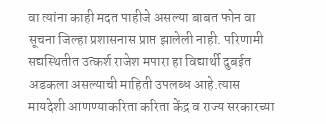वा त्यांना काही मदत पाहीजे असल्या बाबत फोन वा सूचना जिल्हा प्रशासनास प्राप्त झालेली नाही. परिणामी सद्यस्थितीत उत्कर्श राजेश मपारा हा विद्यार्थी दुबईत अडकला असल्याची माहिती उपलब्ध आहे.त्यास मायदेशी आणण्याकरिता करिता केंद्र व राज्य सरकारच्या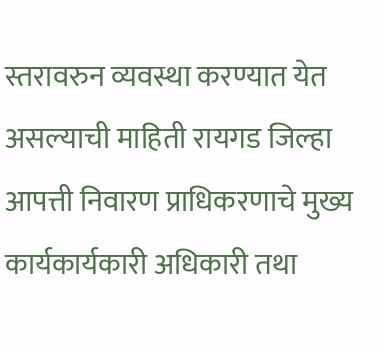स्तरावरुन व्यवस्था करण्यात येत असल्याची माहिती रायगड जिल्हा आपत्ती निवारण प्राधिकरणाचे मुख्य कार्यकार्यकारी अधिकारी तथा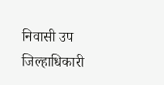निवासी उप जिल्हाधिकारी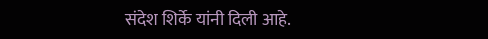संदेश शिर्के यांनी दिली आहे.